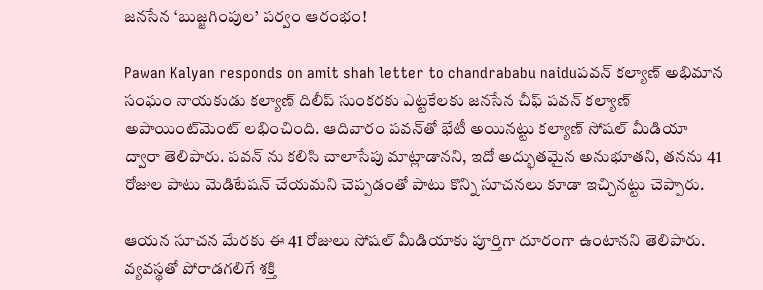జనసేన ‘బుజ్జగింపుల’ పర్వం ఆరంభం!

Pawan Kalyan responds on amit shah letter to chandrababu naiduపవన్ కల్యాణ్ అభిమాన సంఘం నాయకుడు కల్యాణ్ దిలీప్ సుంకరకు ఎట్టకేలకు జనసేన చీఫ్ పవన్ కల్యాణ్ అపాయింట్‌మెంట్ లభించింది. ఆదివారం పవన్‌తో భేటీ అయినట్టు కల్యాణ్ సోషల్ మీడియా ద్వారా తెలిపారు. పవన్‌ ను కలిసి చాలాసేపు మాట్లాడానని, ఇదో అద్భుతమైన అనుభూతని, తనను 41 రోజుల పాటు మెడిటేషన్ చేయమని చెప్పడంతో పాటు కొన్ని సూచనలు కూడా ఇచ్చినట్టు చెప్పారు.

ఆయన సూచన మేరకు ఈ 41 రోజులు సోషల్ మీడియాకు పూర్తిగా దూరంగా ఉంటానని తెలిపారు. వ్యవస్థతో పోరాడగలిగే శక్తి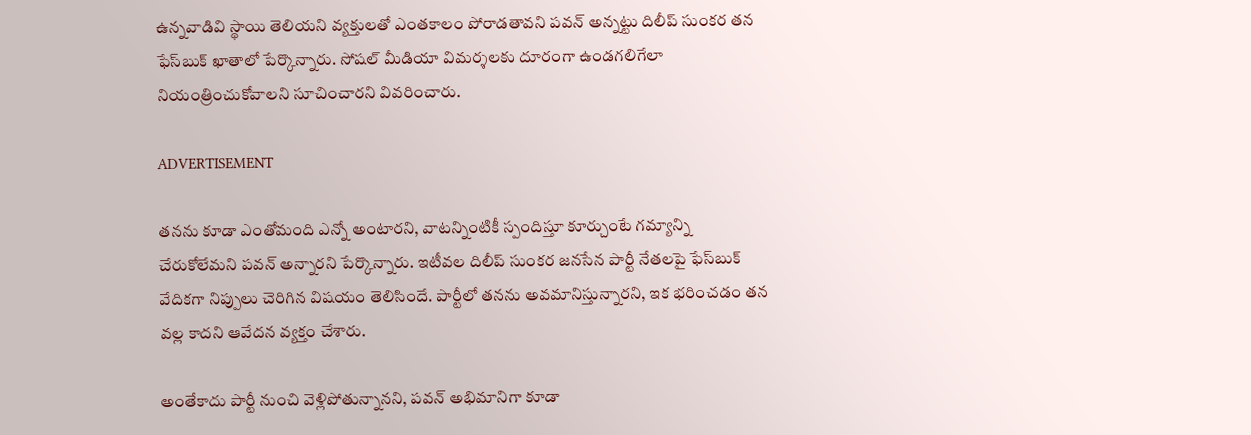ఉన్నవాడివి స్థాయి తెలియని వ్యక్తులతో ఎంతకాలం పోరాడతావని పవన్ అన్నట్టు దిలీప్ సుంకర తన ఫేస్‌బుక్ ఖాతాలో పేర్కొన్నారు. సోషల్ మీడియా విమర్శలకు దూరంగా ఉండగలిగేలా నియంత్రించుకోవాలని సూచించారని వివరించారు.

ADVERTISEMENT

తనను కూడా ఎంతోమంది ఎన్నో అంటారని, వాటన్నింటికీ స్పందిస్తూ కూర్చుంటే గమ్యాన్ని చేరుకోలేమని పవన్ అన్నారని పేర్కొన్నారు. ఇటీవల దిలీప్ సుంకర జనసేన పార్టీ నేతలపై ఫేస్‌బుక్ వేదికగా నిప్పులు చెరిగిన విషయం తెలిసిందే. పార్టీలో తనను అవమానిస్తున్నారని, ఇక భరించడం తన వల్ల కాదని ఆవేదన వ్యక్తం చేశారు.

అంతేకాదు పార్టీ నుంచి వెళ్లిపోతున్నానని, పవన్ అభిమానిగా కూడా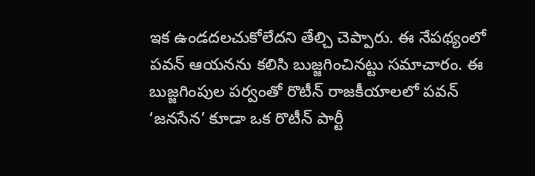ఇక ఉండదలచుకోలేదని తేల్చి చెప్పారు. ఈ నేపథ్యంలో పవన్ ఆయనను కలిసి బుజ్జగించినట్టు సమాచారం. ఈ బుజ్జగింపుల పర్వంతో రొటీన్ రాజకీయాలలో పవన్ ‘జనసేన’ కూడా ఒక రొటీన్ పార్టీ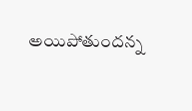అయిపోతుందన్న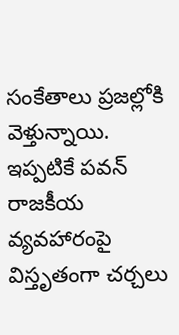సంకేతాలు ప్రజల్లోకి వెళ్తున్నాయి. ఇప్పటికే పవన్ రాజకీయ వ్యవహారంపై విస్తృతంగా చర్చలు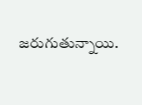జరుగుతున్నాయి.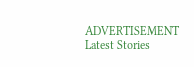ADVERTISEMENT
Latest Stories